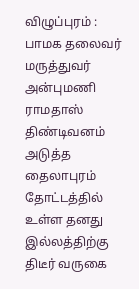விழுப்புரம் : பாமக தலைவர் மருத்துவர் அன்புமணி ராமதாஸ் திண்டிவனம் அடுத்த தைலாபுரம் தோட்டத்தில் உள்ள தனது இல்லத்திற்கு திடீர் வருகை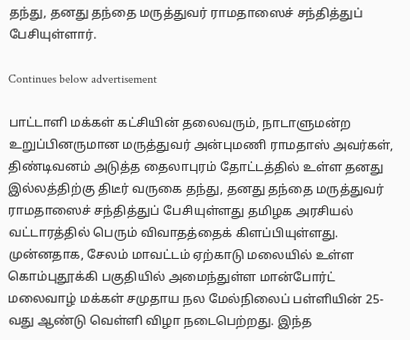தந்து, தனது தந்தை மருத்துவர் ராமதாஸைச் சந்தித்துப் பேசியுள்ளார்.

Continues below advertisement

பாட்டாளி மக்கள் கட்சியின் தலைவரும், நாடாளுமன்ற உறுப்பினருமான மருத்துவர் அன்புமணி ராமதாஸ் அவர்கள், திண்டிவனம் அடுத்த தைலாபுரம் தோட்டத்தில் உள்ள தனது இல்லத்திற்கு திடீர் வருகை தந்து, தனது தந்தை மருத்துவர் ராமதாஸைச் சந்தித்துப் பேசியுள்ளது தமிழக அரசியல் வட்டாரத்தில் பெரும் விவாதத்தைக் கிளப்பியுள்ளது. முன்னதாக, சேலம் மாவட்டம் ஏற்காடு மலையில் உள்ள கொம்புதூக்கி பகுதியில் அமைந்துள்ள மான்போர்ட் மலைவாழ் மக்கள் சமுதாய நல மேல்நிலைப் பள்ளியின் 25-வது ஆண்டு வெள்ளி விழா நடைபெற்றது. இந்த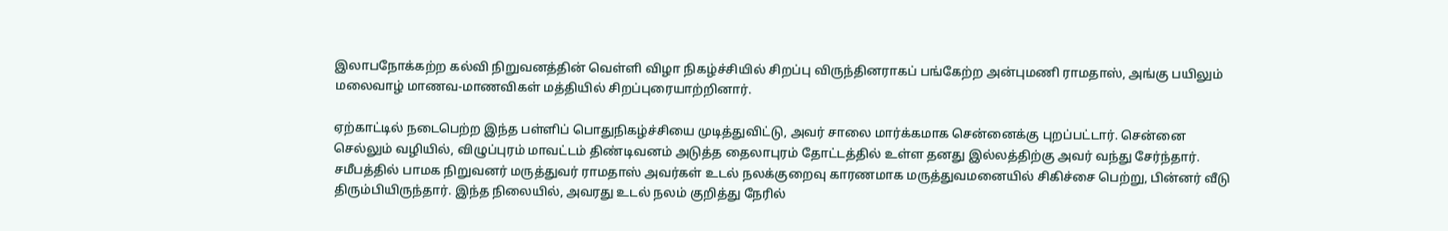இலாபநோக்கற்ற கல்வி நிறுவனத்தின் வெள்ளி விழா நிகழ்ச்சியில் சிறப்பு விருந்தினராகப் பங்கேற்ற அன்புமணி ராமதாஸ், அங்கு பயிலும் மலைவாழ் மாணவ-மாணவிகள் மத்தியில் சிறப்புரையாற்றினார்.

ஏற்காட்டில் நடைபெற்ற இந்த பள்ளிப் பொதுநிகழ்ச்சியை முடித்துவிட்டு, அவர் சாலை மார்க்கமாக சென்னைக்கு புறப்பட்டார். சென்னை செல்லும் வழியில், விழுப்புரம் மாவட்டம் திண்டிவனம் அடுத்த தைலாபுரம் தோட்டத்தில் உள்ள தனது இல்லத்திற்கு அவர் வந்து சேர்ந்தார். சமீபத்தில் பாமக நிறுவனர் மருத்துவர் ராமதாஸ் அவர்கள் உடல் நலக்குறைவு காரணமாக மருத்துவமனையில் சிகிச்சை பெற்று, பின்னர் வீடு திரும்பியிருந்தார். இந்த நிலையில், அவரது உடல் நலம் குறித்து நேரில்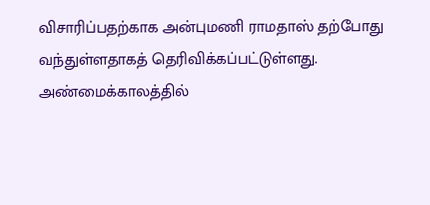விசாரிப்பதற்காக அன்புமணி ராமதாஸ் தற்போது வந்துள்ளதாகத் தெரிவிக்கப்பட்டுள்ளது. அண்மைக்காலத்தில்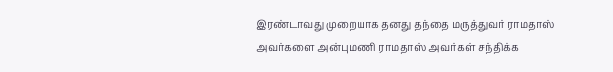இரண்டாவது முறையாக தனது தந்தை மருத்துவர் ராமதாஸ் அவர்களை அன்புமணி ராமதாஸ் அவர்கள் சந்திக்க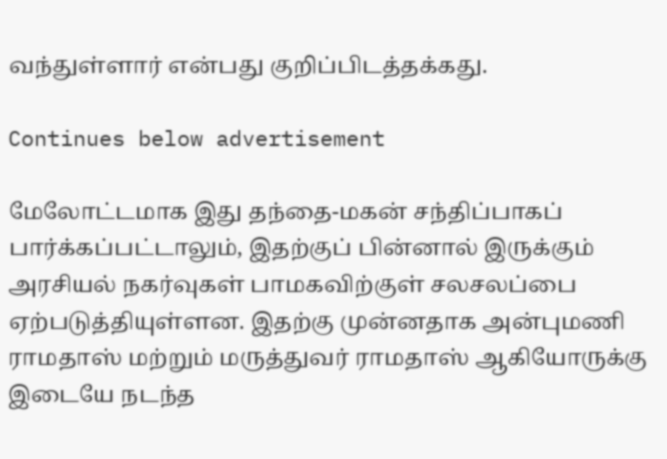வந்துள்ளார் என்பது குறிப்பிடத்தக்கது.

Continues below advertisement

மேலோட்டமாக இது தந்தை-மகன் சந்திப்பாகப் பார்க்கப்பட்டாலும், இதற்குப் பின்னால் இருக்கும் அரசியல் நகர்வுகள் பாமகவிற்குள் சலசலப்பை ஏற்படுத்தியுள்ளன. இதற்கு முன்னதாக அன்புமணி ராமதாஸ் மற்றும் மருத்துவர் ராமதாஸ் ஆகியோருக்கு இடையே நடந்த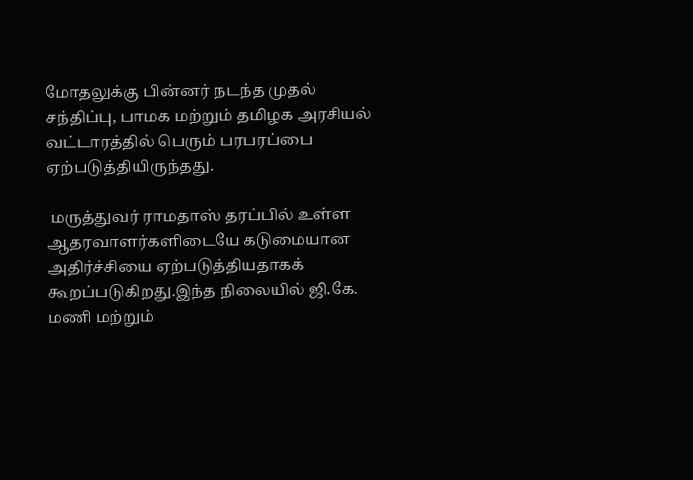மோதலுக்கு பின்னர் நடந்த முதல் சந்திப்பு, பாமக மற்றும் தமிழக அரசியல் வட்டாரத்தில் பெரும் பரபரப்பை ஏற்படுத்தியிருந்தது.

 மருத்துவர் ராமதாஸ் தரப்பில் உள்ள ஆதரவாளர்களிடையே கடுமையான அதிர்ச்சியை ஏற்படுத்தியதாகக் கூறப்படுகிறது.இந்த நிலையில் ஜி.கே. மணி மற்றும்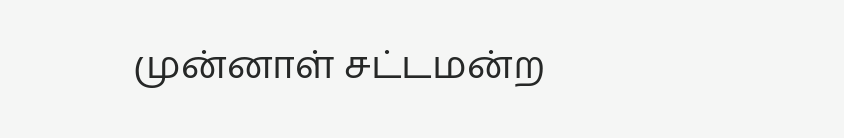முன்னாள் சட்டமன்ற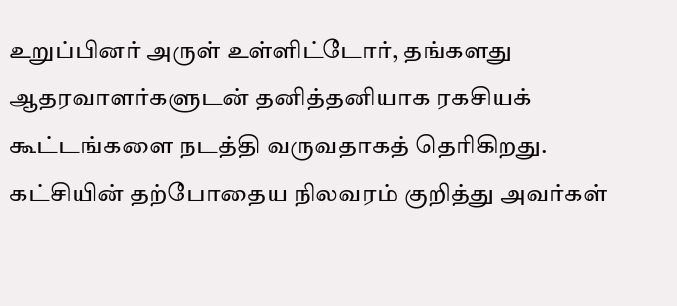உறுப்பினர் அருள் உள்ளிட்டோர், தங்களது ஆதரவாளர்களுடன் தனித்தனியாக ரகசியக் கூட்டங்களை நடத்தி வருவதாகத் தெரிகிறது. கட்சியின் தற்போதைய நிலவரம் குறித்து அவர்கள்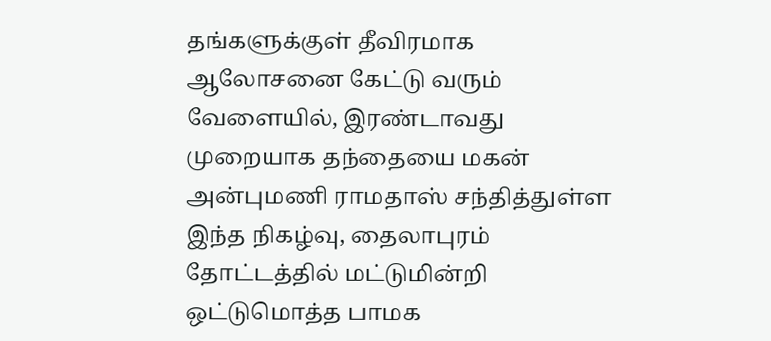தங்களுக்குள் தீவிரமாக ஆலோசனை கேட்டு வரும் வேளையில், இரண்டாவது முறையாக தந்தையை மகன் அன்புமணி ராமதாஸ் சந்தித்துள்ள இந்த நிகழ்வு, தைலாபுரம் தோட்டத்தில் மட்டுமின்றி ஒட்டுமொத்த பாமக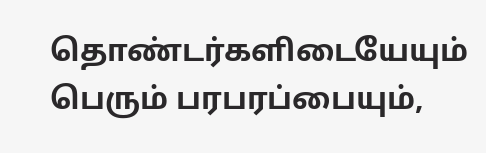தொண்டர்களிடையேயும் பெரும் பரபரப்பையும்,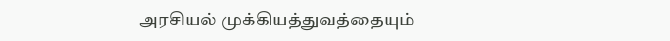அரசியல் முக்கியத்துவத்தையும்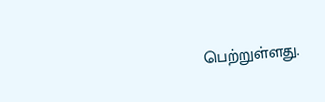பெற்றுள்ளது.